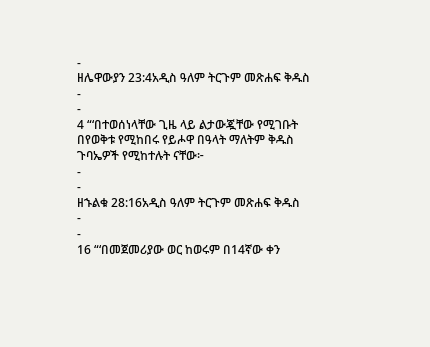-
ዘሌዋውያን 23:4አዲስ ዓለም ትርጉም መጽሐፍ ቅዱስ
-
-
4 “‘በተወሰነላቸው ጊዜ ላይ ልታውጇቸው የሚገቡት በየወቅቱ የሚከበሩ የይሖዋ በዓላት ማለትም ቅዱስ ጉባኤዎች የሚከተሉት ናቸው፦
-
-
ዘኁልቁ 28:16አዲስ ዓለም ትርጉም መጽሐፍ ቅዱስ
-
-
16 “‘በመጀመሪያው ወር ከወሩም በ14ኛው ቀን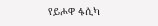የይሖዋ ፋሲካ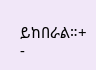ይከበራል።+
-